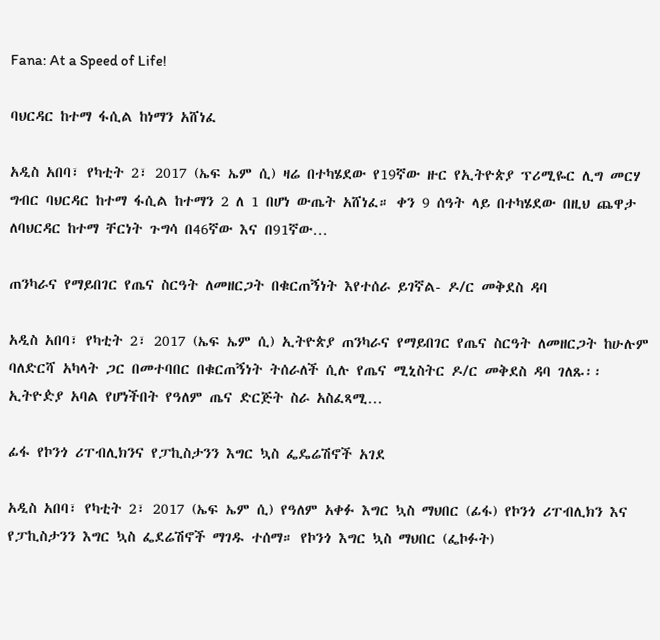Fana: At a Speed of Life!

ባህርዳር ከተማ ፋሲል ከነማን አሸነፈ

አዲስ አበባ፣ የካቲት 2፣ 2017 (ኤፍ ኤም ሲ) ዛሬ በተካሄደው የ19ኛው ዙር የኢትዮጵያ ፕሪሚዬር ሊግ መርሃ ግብር ባህርዳር ከተማ ፋሲል ከተማን 2 ለ 1 በሆነ ውጤት አሸነፈ። ቀን 9 ሰዓት ላይ በተካሄደው በዚህ ጨዋታ ለባህርዳር ከተማ ቸርነት ጉግሳ በ46ኛው እና በ91ኛው…

ጠንካራና የማይበገር የጤና ስርዓት ለመዘርጋት በቁርጠኝነት እየተሰራ ይገኛል- ዶ/ር መቅደስ ዳባ

አዲስ አበባ፣ የካቲት 2፣ 2017 (ኤፍ ኤም ሲ) ኢትዮጵያ ጠንካራና የማይበገር የጤና ስርዓት ለመዘርጋት ከሁሉም ባለድርሻ አካላት ጋር በመተባበር በቁርጠኝነት ትሰራለች ሲሉ የጤና ሚኒስትር ዶ/ር መቅደስ ዳባ ገለጹ፡፡ ኢትዮዽያ አባል የሆነችበት የዓለም ጤና ድርጅት ስራ አስፈጻሚ…

ፊፋ የኮንጎ ሪፐብሊክንና የፓኪስታንን እግር ኳስ ፌዴሬሽኖች አገደ

አዲስ አበባ፣ የካቲት 2፣ 2017 (ኤፍ ኤም ሲ) የዓለም አቀፉ እግር ኳስ ማህበር (ፊፋ) የኮንጎ ሪፐብሊክን እና የፓኪስታንን እግር ኳስ ፌደሬሽኖች ማገዱ ተሰማ። የኮንጎ እግር ኳስ ማህበር (ፌኮፉት)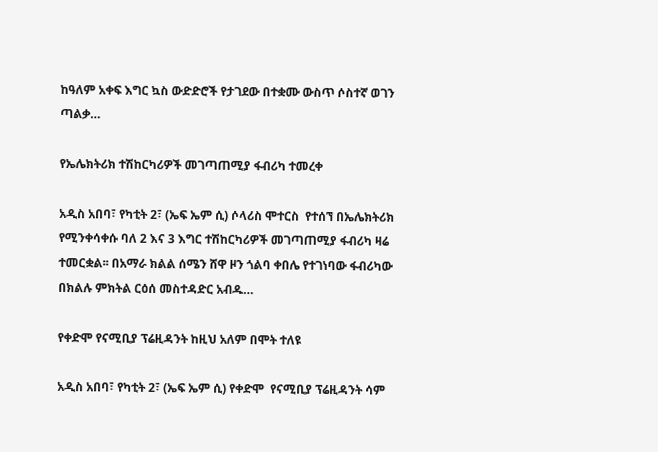ከዓለም አቀፍ እግር ኳስ ውድድሮች የታገደው በተቋሙ ውስጥ ሶስተኛ ወገን ጣልቃ…

የኤሌክትሪክ ተሽከርካሪዎች መገጣጠሚያ ፋብሪካ ተመረቀ

አዲስ አበባ፣ የካቲት 2፣ (ኤፍ ኤም ሲ) ሶላሪስ ሞተርስ  የተሰኘ በኤሌክትሪክ የሚንቀሳቀሱ ባለ 2 እና 3 እግር ተሽከርካሪዎች መገጣጠሚያ ፋብሪካ ዛሬ ተመርቋል፡፡ በአማራ ክልል ሰሜን ሸዋ ዞን ጎልባ ቀበሌ የተገነባው ፋብሪካው በክልሉ ምክትል ርዕሰ መስተዳድር አብዱ…

የቀድሞ የናሚቢያ ፕሬዚዳንት ከዚህ አለም በሞት ተለዩ

አዲስ አበባ፣ የካቲት 2፣ (ኤፍ ኤም ሲ) የቀድሞ  የናሚቢያ ፕሬዚዳንት ሳም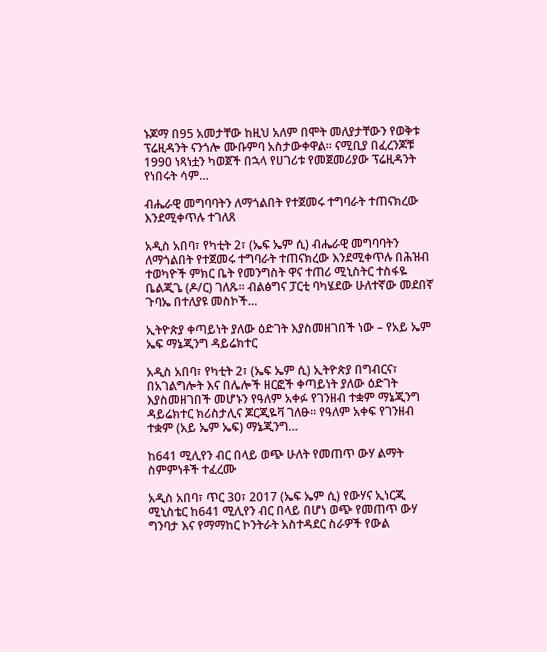ኑጆማ በ95 አመታቸው ከዚህ አለም በሞት መለያታቸውን የወቅቱ ፕሬዚዳንት ናንጎሎ ሙቡምባ አስታውቀዋል፡፡ ናሚቢያ በፈረንጆቹ 1990 ነጻነቷን ካወጀች በኋላ የሀገሪቱ የመጀመሪያው ፕሬዚዳንት የነበሩት ሳም…

ብሔራዊ መግባባትን ለማጎልበት የተጀመሩ ተግባራት ተጠናክረው እንደሚቀጥሉ ተገለጸ

አዲስ አበባ፣ የካቲት 2፣ (ኤፍ ኤም ሲ) ብሔራዊ መግባባትን ለማጎልበት የተጀመሩ ተግባራት ተጠናክረው እንደሚቀጥሉ በሕዝብ ተወካዮች ምክር ቤት የመንግስት ዋና ተጠሪ ሚኒስትር ተስፋዬ ቤልጂጌ (ዶ/ር) ገለጹ። ብልፅግና ፓርቲ ባካሄደው ሁለተኛው መደበኛ ጉባኤ በተለያዩ መስኮች…

ኢትዮጵያ ቀጣይነት ያለው ዕድገት እያስመዘገበች ነው – የአይ ኤም ኤፍ ማኔጂንግ ዳይሬክተር

አዲስ አበባ፣ የካቲት 2፣ (ኤፍ ኤም ሲ) ኢትዮጵያ በግብርና፣ በአገልግሎት እና በሌሎች ዘርፎች ቀጣይነት ያለው ዕድገት እያስመዘገበች መሆኑን የዓለም አቀፉ የገንዘብ ተቋም ማኔጂንግ ዳይሬክተር ክሪስታሊና ጆርጂዬቫ ገለፁ። የዓለም አቀፍ የገንዘብ ተቋም (አይ ኤም ኤፍ) ማኔጂንግ…

ከ641 ሚሊየን ብር በላይ ወጭ ሁለት የመጠጥ ውሃ ልማት ስምምነቶች ተፈረሙ

አዲስ አበባ፣ ጥር 30፣ 2017 (ኤፍ ኤም ሲ) የውሃና ኢነርጂ ሚኒስቴር ከ641 ሚሊየን ብር በላይ በሆነ ወጭ የመጠጥ ውሃ ግንባታ እና የማማከር ኮንትራት አስተዳደር ስራዎች የውል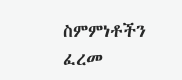ስምምነቶችን ፈረመ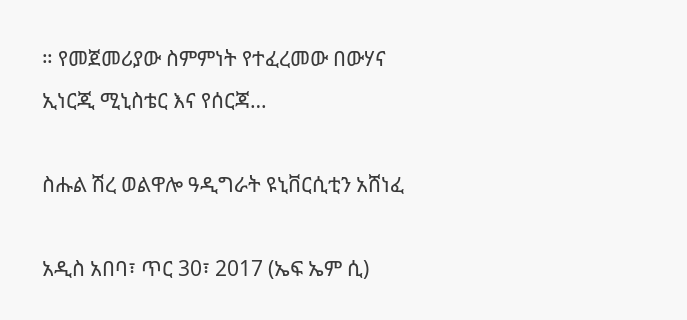። የመጀመሪያው ስምምነት የተፈረመው በውሃና ኢነርጂ ሚኒስቴር እና የሰርጃ…

ስሑል ሽረ ወልዋሎ ዓዲግራት ዩኒቨርሲቲን አሸነፈ

አዲስ አበባ፣ ጥር 30፣ 2017 (ኤፍ ኤም ሲ)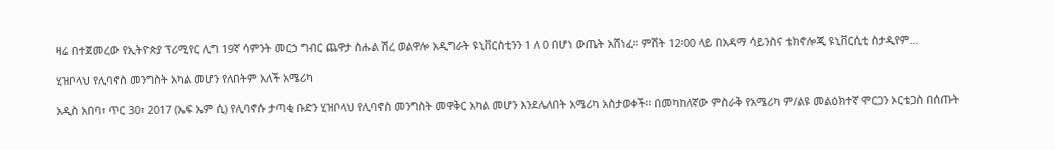ዛሬ በተጀመረው የኢትዮጵያ ፕሪሚየር ሊግ 19ኛ ሳምንት መርኃ ግብር ጨዋታ ስሑል ሽረ ወልዋሎ አዲግራት ዩኒቨርስቲንን 1 ለ 0 በሆነ ውጤት አሸነፈ። ምሽት 12፡00 ላይ በአዳማ ሳይንስና ቴክኖሎጂ ዩኒቨርሲቲ ስታዲየም…

ሂዝቦላህ የሊባኖስ መንግስት አካል መሆን የለበትም አለች አሜሪካ

አዲስ አበባ፣ ጥር 30፣ 2017 (ኤፍ ኤም ሲ) የሊባኖሱ ታጣቂ ቡድን ሂዝቦላህ የሊባኖስ መንግስት መዋቅር አካል መሆን እንደሌለበት አሜሪካ አስታወቀች፡፡ በመካከለኛው ምስራቅ የአሜሪካ ም/ልዩ መልዕክተኛ ሞርጋን ኦርቴጋስ በሰጡት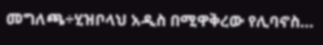መግለጫ÷ሂዝቦላህ አዲስ በሚዋቅረው የሊባኖስ…